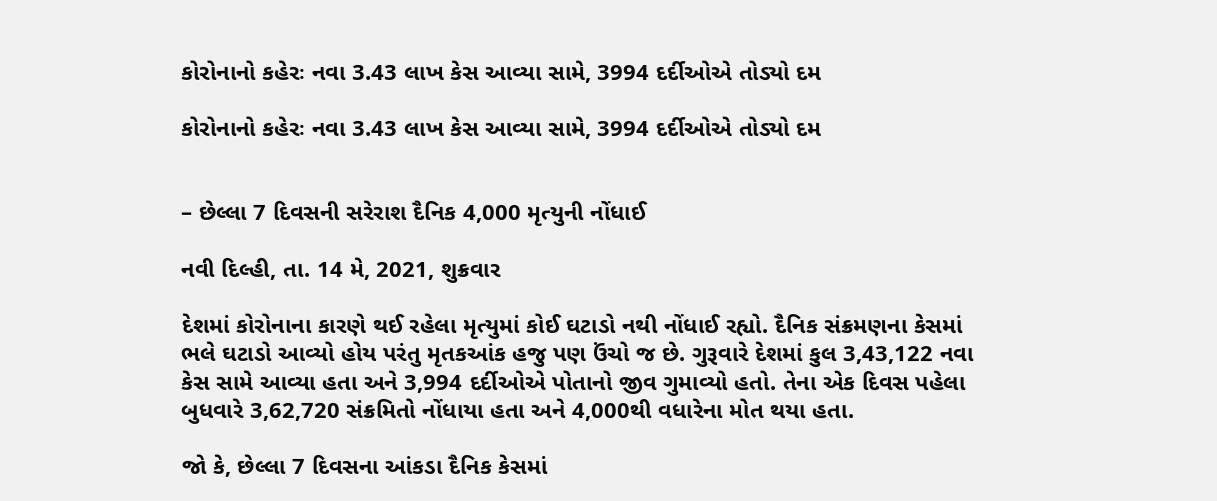કોરોનાનો કહેરઃ નવા 3.43 લાખ કેસ આવ્યા સામે, 3994 દર્દીઓએ તોડ્યો દમ

કોરોનાનો કહેરઃ નવા 3.43 લાખ કેસ આવ્યા સામે, 3994 દર્દીઓએ તોડ્યો દમ


– છેલ્લા 7 દિવસની સરેરાશ દૈનિક 4,000 મૃત્યુની નોંધાઈ

નવી દિલ્હી, તા. 14 મે, 2021, શુક્રવાર

દેશમાં કોરોનાના કારણે થઈ રહેલા મૃત્યુમાં કોઈ ઘટાડો નથી નોંધાઈ રહ્યો. દૈનિક સંક્રમણના કેસમાં ભલે ઘટાડો આવ્યો હોય પરંતુ મૃતકઆંક હજુ પણ ઉંચો જ છે. ગુરૂવારે દેશમાં કુલ 3,43,122 નવા કેસ સામે આવ્યા હતા અને 3,994 દર્દીઓએ પોતાનો જીવ ગુમાવ્યો હતો. તેના એક દિવસ પહેલા બુધવારે 3,62,720 સંક્રમિતો નોંધાયા હતા અને 4,000થી વધારેના મોત થયા હતા.

જો કે, છેલ્લા 7 દિવસના આંકડા દૈનિક કેસમાં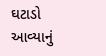ઘટાડો આવ્યાનું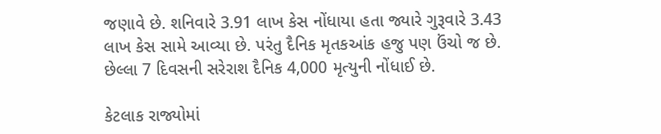જણાવે છે. શનિવારે 3.91 લાખ કેસ નોંધાયા હતા જ્યારે ગુરૂવારે 3.43 લાખ કેસ સામે આવ્યા છે. પરંતુ દૈનિક મૃતકઆંક હજુ પણ ઉંચો જ છે. છેલ્લા 7 દિવસની સરેરાશ દૈનિક 4,000 મૃત્યુની નોંધાઈ છે.

કેટલાક રાજ્યોમાં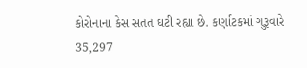કોરોનાના કેસ સતત ઘટી રહ્યા છે. કર્ણાટકમાં ગુરૂવારે 35,297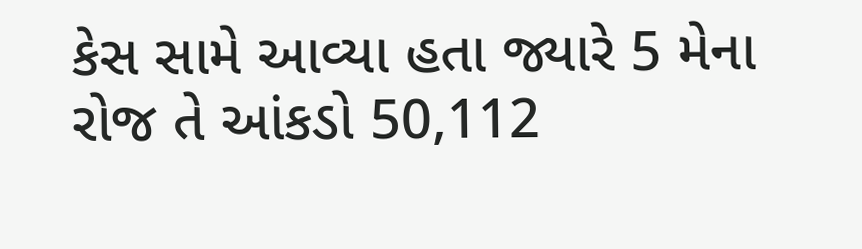કેસ સામે આવ્યા હતા જ્યારે 5 મેના રોજ તે આંકડો 50,112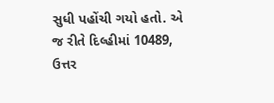સુધી પહોંચી ગયો હતો. એ જ રીતે દિલ્હીમાં 10489, ઉત્તર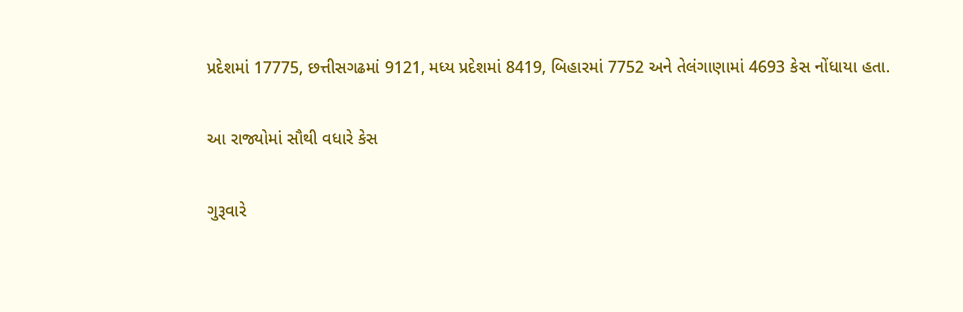પ્રદેશમાં 17775, છત્તીસગઢમાં 9121, મધ્ય પ્રદેશમાં 8419, બિહારમાં 7752 અને તેલંગાણામાં 4693 કેસ નોંધાયા હતા.

આ રાજ્યોમાં સૌથી વધારે કેસ

ગુરૂવારે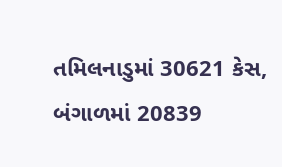તમિલનાડુમાં 30621 કેસ, બંગાળમાં 20839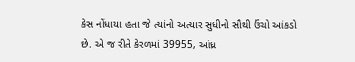કેસ નોંધાયા હતા જે ત્યાંનો અત્યાર સુધીનો સૌથી ઉંચો આંકડો છે. એ જ રીતે કેરળમાં 39955, આંધ્ર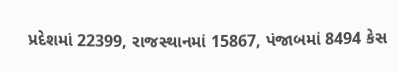પ્રદેશમાં 22399, રાજસ્થાનમાં 15867, પંજાબમાં 8494 કેસ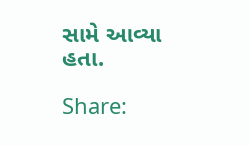સામે આવ્યા હતા.

Share: